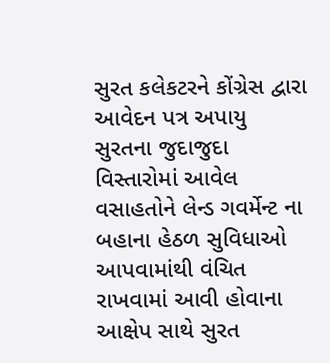સુરત કલેકટરને કોંગ્રેસ દ્વારા આવેદન પત્ર અપાયુ
સુરતના જુદાજુદા વિસ્તારોમાં આવેલ વસાહતોને લેન્ડ ગવર્મેન્ટ ના બહાના હેઠળ સુવિધાઓ આપવામાંથી વંચિત રાખવામાં આવી હોવાના આક્ષેપ સાથે સુરત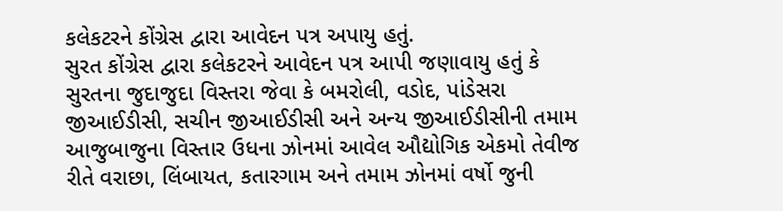કલેકટરને કોંગ્રેસ દ્વારા આવેદન પત્ર અપાયુ હતું.
સુરત કોંગ્રેસ દ્વારા કલેકટરને આવેદન પત્ર આપી જણાવાયુ હતું કે સુરતના જુદાજુદા વિસ્તરા જેવા કે બમરોલી, વડોદ, પાંડેસરા જીઆઈડીસી, સચીન જીઆઈડીસી અને અન્ય જીઆઈડીસીની તમામ આજુબાજુના વિસ્તાર ઉધના ઝોનમાં આવેલ ઔદ્યોગિક એકમો તેવીજ રીતે વરાછા, લિંબાયત, કતારગામ અને તમામ ઝોનમાં વર્ષો જુની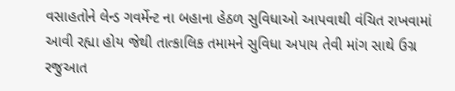વસાહતોને લેન્ડ ગવર્મેન્ટ ના બહાના હેઠળ સુવિધાઓ આપવાથી વંચિત રાખવામાં આવી રહ્યા હોય જેથી તાત્કાલિક તમામને સુવિધા અપાય તેવી માંગ સાથે ઉગ્ર રજુઆત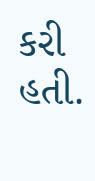કરી હતી.